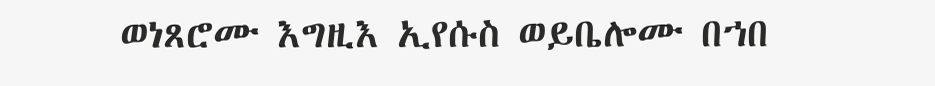ወነጸሮሙ እግዚእ ኢየሱስ ወይቤሎሙ በኀበ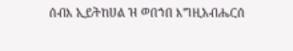ሰብእ ኢይትከሀል ዝ ወበኀበ እግዚአብሔርሰ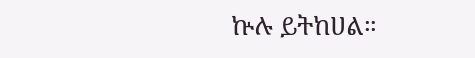ኵሉ ይትከሀል።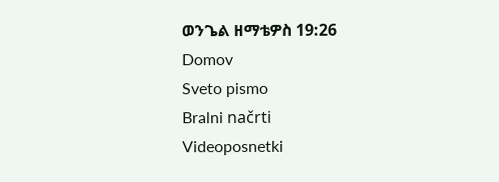ወንጌል ዘማቴዎስ 19:26
Domov
Sveto pismo
Bralni načrti
Videoposnetki